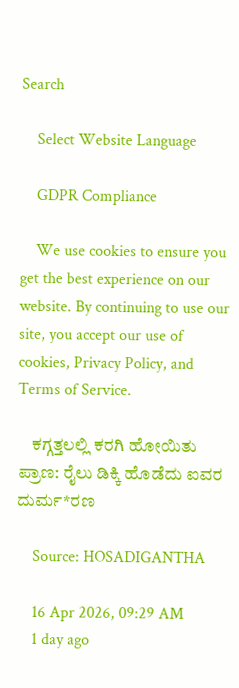Search

    Select Website Language

    GDPR Compliance

    We use cookies to ensure you get the best experience on our website. By continuing to use our site, you accept our use of cookies, Privacy Policy, and Terms of Service.

    ಕಗ್ಗತ್ತಲಲ್ಲಿ ಕರಗಿ ಹೋಯಿತು ಪ್ರಾಣ: ರೈಲು ಡಿಕ್ಕಿ ಹೊಡೆದು ಐವರ ದುರ್ಮ*ರಣ

    Source: HOSADIGANTHA

    16 Apr 2026, 09:29 AM
    1 day ago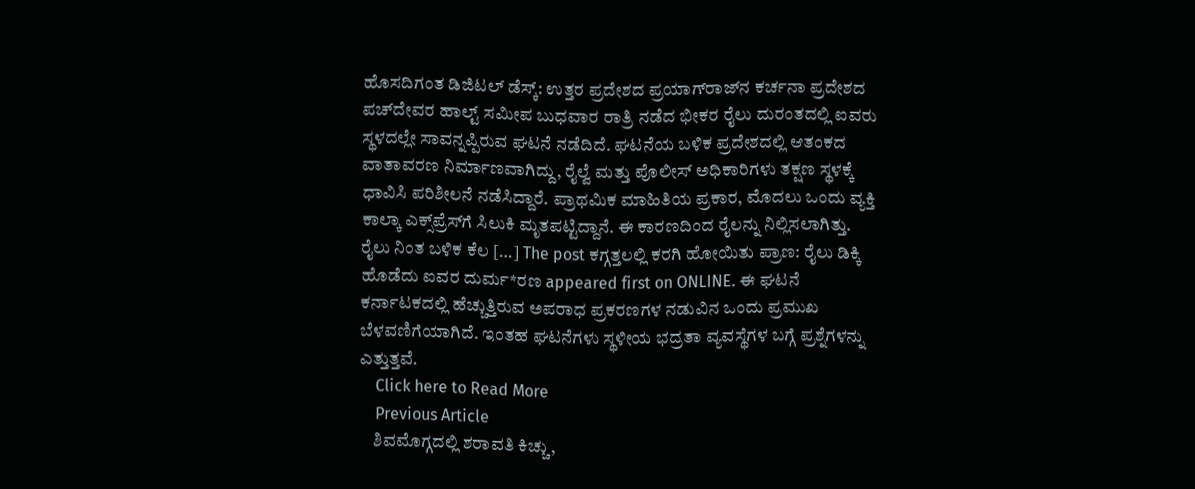ಹೊಸದಿಗಂತ ಡಿಜಿಟಲ್ ಡೆಸ್ಕ್: ಉತ್ತರ ಪ್ರದೇಶದ ಪ್ರಯಾಗ್‌ರಾಜ್‌ನ ಕರ್ಚನಾ ಪ್ರದೇಶದ ಪಚ್‌ದೇವರ ಹಾಲ್ಟ್ ಸಮೀಪ ಬುಧವಾರ ರಾತ್ರಿ ನಡೆದ ಭೀಕರ ರೈಲು ದುರಂತದಲ್ಲಿ ಐವರು ಸ್ಥಳದಲ್ಲೇ ಸಾವನ್ನಪ್ಪಿರುವ ಘಟನೆ ನಡೆದಿದೆ. ಘಟನೆಯ ಬಳಿಕ ಪ್ರದೇಶದಲ್ಲಿ ಆತಂಕದ ವಾತಾವರಣ ನಿರ್ಮಾಣವಾಗಿದ್ದು, ರೈಲ್ವೆ ಮತ್ತು ಪೊಲೀಸ್ ಅಧಿಕಾರಿಗಳು ತಕ್ಷಣ ಸ್ಥಳಕ್ಕೆ ಧಾವಿಸಿ ಪರಿಶೀಲನೆ ನಡೆಸಿದ್ದಾರೆ. ಪ್ರಾಥಮಿಕ ಮಾಹಿತಿಯ ಪ್ರಕಾರ, ಮೊದಲು ಒಂದು ವ್ಯಕ್ತಿ ಕಾಲ್ಕಾ ಎಕ್ಸ್‌ಪ್ರೆಸ್‌ಗೆ ಸಿಲುಕಿ ಮೃತಪಟ್ಟಿದ್ದಾನೆ. ಈ ಕಾರಣದಿಂದ ರೈಲನ್ನು ನಿಲ್ಲಿಸಲಾಗಿತ್ತು. ರೈಲು ನಿಂತ ಬಳಿಕ ಕೆಲ […] The post ಕಗ್ಗತ್ತಲಲ್ಲಿ ಕರಗಿ ಹೋಯಿತು ಪ್ರಾಣ: ರೈಲು ಡಿಕ್ಕಿ ಹೊಡೆದು ಐವರ ದುರ್ಮ*ರಣ appeared first on ONLINE. ಈ ಘಟನೆ ಕರ್ನಾಟಕದಲ್ಲಿ ಹೆಚ್ಚುತ್ತಿರುವ ಅಪರಾಧ ಪ್ರಕರಣಗಳ ನಡುವಿನ ಒಂದು ಪ್ರಮುಖ ಬೆಳವಣಿಗೆಯಾಗಿದೆ. ಇಂತಹ ಘಟನೆಗಳು ಸ್ಥಳೀಯ ಭದ್ರತಾ ವ್ಯವಸ್ಥೆಗಳ ಬಗ್ಗೆ ಪ್ರಶ್ನೆಗಳನ್ನು ಎತ್ತುತ್ತವೆ.
    Click here to Read More
    Previous Article
    ಶಿವಮೊಗ್ಗದಲ್ಲಿ ಶರಾವತಿ ಕಿಚ್ಚು,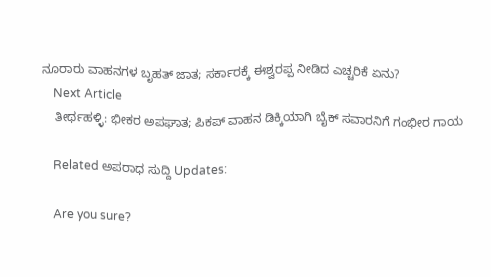ನೂರಾರು ವಾಹನಗಳ ಬೃಹತ್ ಜಾತ; ಸರ್ಕಾರಕ್ಕೆ ಈಶ್ವರಪ್ಪ ನೀಡಿದ ಎಚ್ಚರಿಕೆ ಏನು?
    Next Article
    ತೀರ್ಥಹಳ್ಳಿ: ಭೀಕರ ಅಪಘಾತ; ಪಿಕಪ್ ವಾಹನ ಡಿಕ್ಕಿಯಾಗಿ ಬೈಕ್ ಸವಾರನಿಗೆ ಗಂಭೀರ ಗಾಯ

    Related ಅಪರಾಧ ಸುದ್ದಿ Updates:

    Are you sure?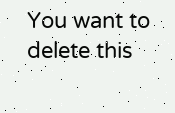You want to delete this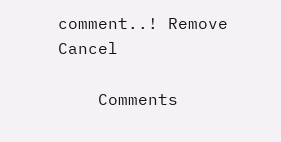comment..! Remove Cancel

    Comments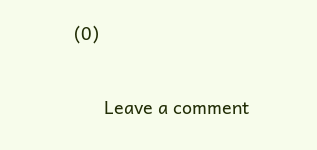(0)

      Leave a comment